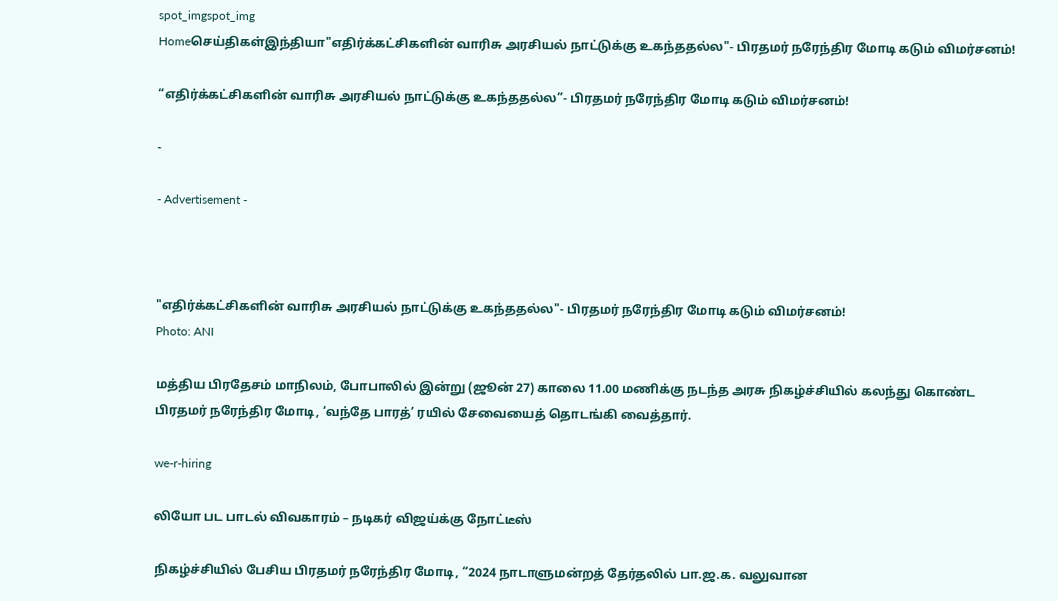spot_imgspot_img
Homeசெய்திகள்இந்தியா"எதிர்க்கட்சிகளின் வாரிசு அரசியல் நாட்டுக்கு உகந்ததல்ல"- பிரதமர் நரேந்திர மோடி கடும் விமர்சனம்!

“எதிர்க்கட்சிகளின் வாரிசு அரசியல் நாட்டுக்கு உகந்ததல்ல”- பிரதமர் நரேந்திர மோடி கடும் விமர்சனம்!

-

- Advertisement -



"எதிர்க்கட்சிகளின் வாரிசு அரசியல் நாட்டுக்கு உகந்ததல்ல"- பிரதமர் நரேந்திர மோடி கடும் விமர்சனம்!
Photo: ANI

மத்திய பிரதேசம் மாநிலம், போபாலில் இன்று (ஜூன் 27) காலை 11.00 மணிக்கு நடந்த அரசு நிகழ்ச்சியில் கலந்து கொண்ட பிரதமர் நரேந்திர மோடி, ‘வந்தே பாரத்’ ரயில் சேவையைத் தொடங்கி வைத்தார்.

we-r-hiring

லியோ பட பாடல் விவகாரம் – நடிகர் விஜய்க்கு நோட்டீஸ்

நிகழ்ச்சியில் பேசிய பிரதமர் நரேந்திர மோடி, “2024 நாடாளுமன்றத் தேர்தலில் பா.ஜ.க. வலுவான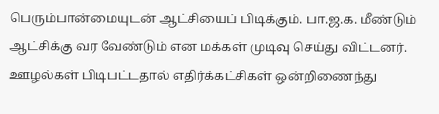பெரும்பான்மையுடன் ஆட்சியைப் பிடிக்கும். பா.ஜ.க. மீண்டும் ஆட்சிக்கு வர வேண்டும் என மக்கள் முடிவு செய்து விட்டனர். ஊழல்கள் பிடிபட்டதால் எதிர்க்கட்சிகள் ஒன்றிணைந்து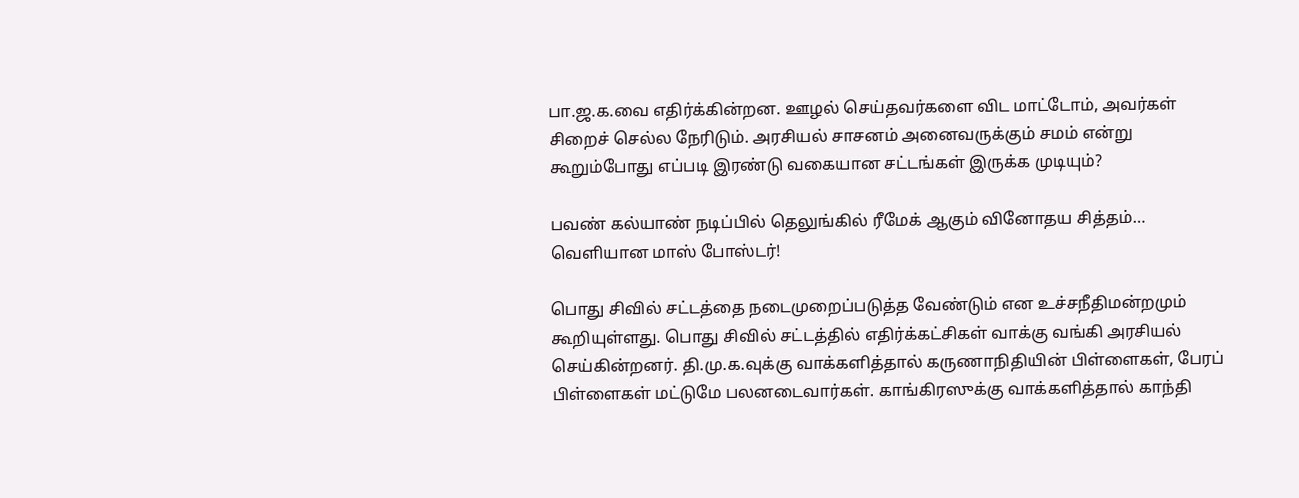பா.ஜ.க.வை எதிர்க்கின்றன. ஊழல் செய்தவர்களை விட மாட்டோம், அவர்கள் சிறைச் செல்ல நேரிடும். அரசியல் சாசனம் அனைவருக்கும் சமம் என்று கூறும்போது எப்படி இரண்டு வகையான சட்டங்கள் இருக்க முடியும்?

பவண் கல்யாண் நடிப்பில் தெலுங்கில் ரீமேக் ஆகும் வினோதய சித்தம்… வெளியான மாஸ் போஸ்டர்!

பொது சிவில் சட்டத்தை நடைமுறைப்படுத்த வேண்டும் என உச்சநீதிமன்றமும் கூறியுள்ளது. பொது சிவில் சட்டத்தில் எதிர்க்கட்சிகள் வாக்கு வங்கி அரசியல் செய்கின்றனர். தி.மு.க.வுக்கு வாக்களித்தால் கருணாநிதியின் பிள்ளைகள், பேரப் பிள்ளைகள் மட்டுமே பலனடைவார்கள். காங்கிரஸுக்கு வாக்களித்தால் காந்தி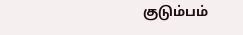குடும்பம்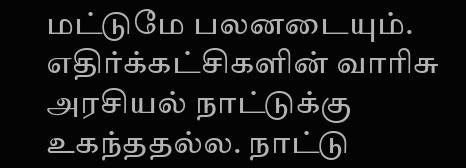மட்டுமே பலனடையும். எதிர்க்கட்சிகளின் வாரிசு அரசியல் நாட்டுக்கு உகந்ததல்ல. நாட்டு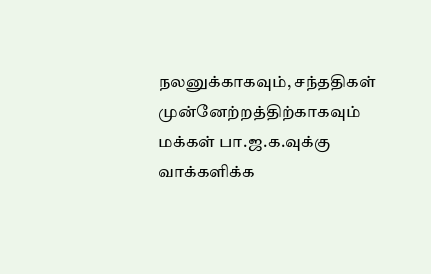நலனுக்காகவும், சந்ததிகள் முன்னேற்றத்திற்காகவும் மக்கள் பா.ஜ.க.வுக்கு வாக்களிக்க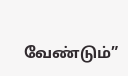வேண்டும்”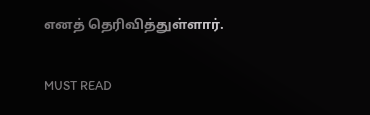எனத் தெரிவித்துள்ளார்.

MUST READ